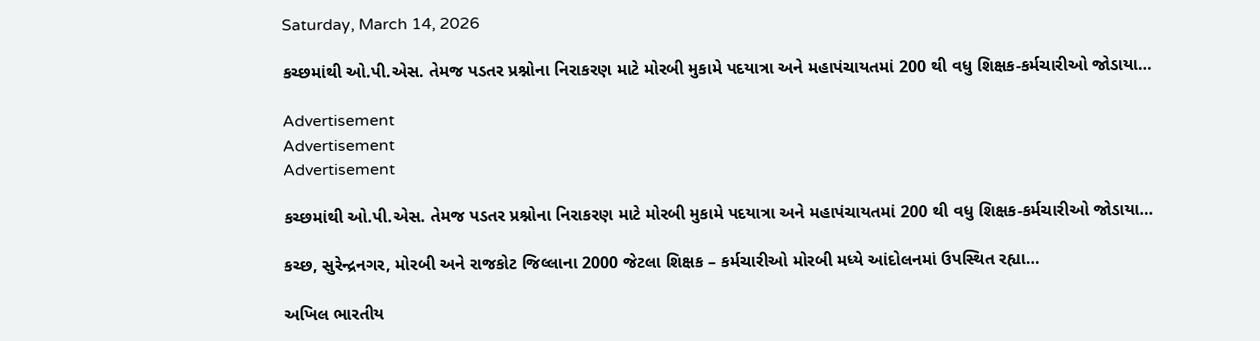Saturday, March 14, 2026

કચ્છમાંથી ઓ.પી.એસ. તેમજ પડતર પ્રશ્નોના નિરાકરણ માટે મોરબી મુકામે પદયાત્રા અને મહાપંચાયતમાં 200 થી વધુ શિક્ષક-કર્મચારીઓ જોડાયા…

Advertisement
Advertisement
Advertisement

કચ્છમાંથી ઓ.પી.એસ. તેમજ પડતર પ્રશ્નોના નિરાકરણ માટે મોરબી મુકામે પદયાત્રા અને મહાપંચાયતમાં 200 થી વધુ શિક્ષક-કર્મચારીઓ જોડાયા…

કચ્છ, સુરેન્દ્રનગર, મોરબી અને રાજકોટ જિલ્લાના 2000 જેટલા શિક્ષક – કર્મચારીઓ મોરબી મધ્યે આંદોલનમાં ઉપસ્થિત રહ્યા…

અખિલ ભારતીય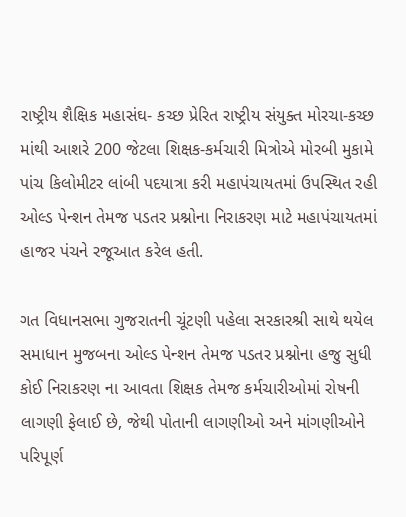રાષ્ટ્રીય શૈક્ષિક મહાસંઘ- કચ્છ પ્રેરિત રાષ્ટ્રીય સંયુક્ત મોરચા-કચ્છ માંથી આશરે 200 જેટલા શિક્ષક-કર્મચારી મિત્રોએ મોરબી મુકામે પાંચ કિલોમીટર લાંબી પદયાત્રા કરી મહાપંચાયતમાં ઉપસ્થિત રહી ઓલ્ડ પેન્શન તેમજ પડતર પ્રશ્નોના નિરાકરણ માટે મહાપંચાયતમાં હાજર પંચને રજૂઆત કરેલ હતી.

ગત વિધાનસભા ગુજરાતની ચૂંટણી પહેલા સરકારશ્રી સાથે થયેલ સમાધાન મુજબના ઓલ્ડ પેન્શન તેમજ પડતર પ્રશ્નોના હજુ સુધી કોઈ નિરાકરણ ના આવતા શિક્ષક તેમજ કર્મચારીઓમાં રોષની લાગણી ફેલાઈ છે, જેથી પોતાની લાગણીઓ અને માંગણીઓને પરિપૂર્ણ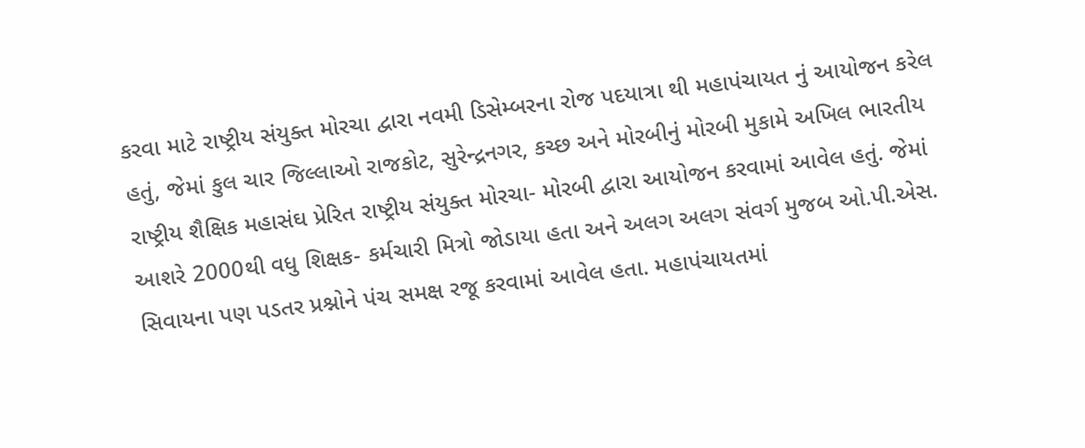કરવા માટે રાષ્ટ્રીય સંયુક્ત મોરચા દ્વારા નવમી ડિસેમ્બરના રોજ પદયાત્રા થી મહાપંચાયત નું આયોજન કરેલ હતું, જેમાં કુલ ચાર જિલ્લાઓ રાજકોટ, સુરેન્દ્રનગર, કચ્છ અને મોરબીનું મોરબી મુકામે અખિલ ભારતીય રાષ્ટ્રીય શૈક્ષિક મહાસંઘ પ્રેરિત રાષ્ટ્રીય સંયુક્ત મોરચા- મોરબી દ્વારા આયોજન કરવામાં આવેલ હતું. જેમાં આશરે 2000થી વધુ શિક્ષક- કર્મચારી મિત્રો જોડાયા હતા અને અલગ અલગ સંવર્ગ મુજબ ઓ.પી.એસ. સિવાયના પણ પડતર પ્રશ્નોને પંચ સમક્ષ રજૂ કરવામાં આવેલ હતા. મહાપંચાયતમાં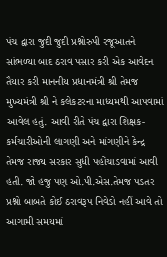પંચ દ્વારા જુદી જુદી પ્રશ્નોરુપી રજૂઆતને સાંભળ્યા બાદ ઠરાવ પસાર કરી એક આવેદન તૈયાર કરી માનનીય પ્રધાનમંત્રી શ્રી તેમજ મુખ્યમંત્રી શ્રી ને કલેકટરના માધ્યમથી આપવામાં આવેલ હતું. આવી રીતે પંચ દ્વારા શિક્ષક-કર્મચારીઓની લાગણી અને માંગણીને કેન્દ્ર તેમજ રાજ્ય સરકાર સુધી પહોંચાડવામાં આવી હતી. જો હજુ પણ ઓ.પી.એસ.તેમજ પડતર પ્રશ્નો બાબતે કોઈ ઠરાવરૂપ નિવેડો નહીં આવે તો આગામી સમયમાં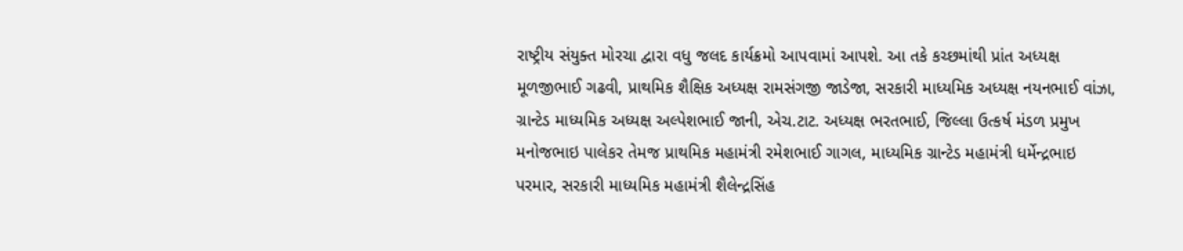રાષ્ટ્રીય સંયુક્ત મોરચા દ્વારા વધુ જલદ કાર્યક્રમો આપવામાં આપશે. આ તકે કચ્છમાંથી પ્રાંત અધ્યક્ષ મૂળજીભાઈ ગઢવી, પ્રાથમિક શૈક્ષિક અધ્યક્ષ રામસંગજી જાડેજા, સરકારી માધ્યમિક અધ્યક્ષ નયનભાઈ વાંઝા, ગ્રાન્ટેડ માધ્યમિક અધ્યક્ષ અલ્પેશભાઈ જાની, એચ.ટાટ. અધ્યક્ષ ભરતભાઈ, જિલ્લા ઉત્કર્ષ મંડળ પ્રમુખ મનોજભાઇ પાલેકર તેમજ પ્રાથમિક મહામંત્રી રમેશભાઈ ગાગલ, માધ્યમિક ગ્રાન્ટેડ મહામંત્રી ધર્મેન્દ્રભાઇ પરમાર, સરકારી માધ્યમિક મહામંત્રી શૈલેન્દ્રસિંહ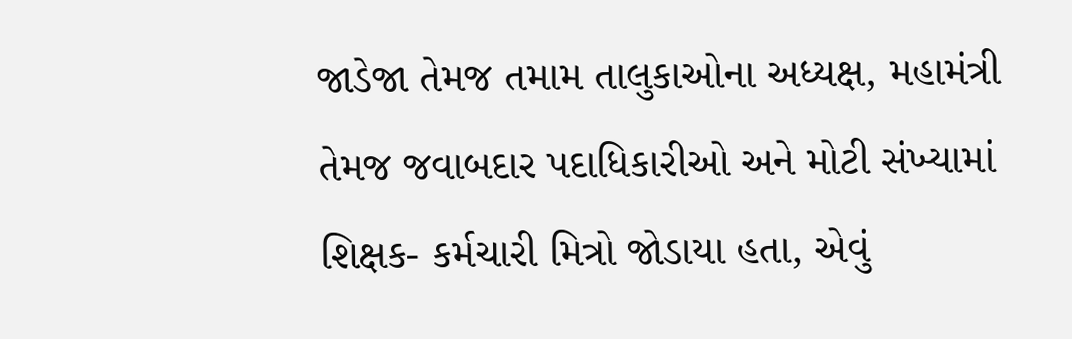જાડેજા તેમજ તમામ તાલુકાઓના અધ્યક્ષ, મહામંત્રી તેમજ જવાબદાર પદાધિકારીઓ અને મોટી સંખ્યામાં શિક્ષક- કર્મચારી મિત્રો જોડાયા હતા, એવું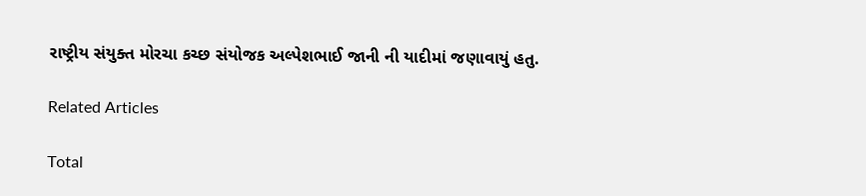રાષ્ટ્રીય સંયુક્ત મોરચા કચ્છ સંયોજક અલ્પેશભાઈ જાની ની યાદીમાં જણાવાયું હતુ.

Related Articles

Total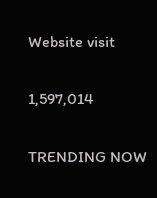Website visit

1,597,014

TRENDING NOW